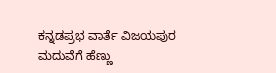ಕನ್ನಡಪ್ರಭ ವಾರ್ತೆ ವಿಜಯಪುರ
ಮದುವೆಗೆ ಹೆಣ್ಣು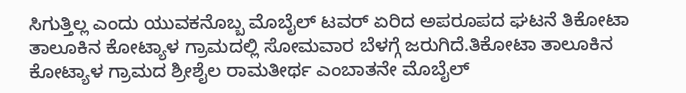ಸಿಗುತ್ತಿಲ್ಲ ಎಂದು ಯುವಕನೊಬ್ಬ ಮೊಬೈಲ್ ಟವರ್ ಏರಿದ ಅಪರೂಪದ ಘಟನೆ ತಿಕೋಟಾ ತಾಲೂಕಿನ ಕೋಟ್ಯಾಳ ಗ್ರಾಮದಲ್ಲಿ ಸೋಮವಾರ ಬೆಳಗ್ಗೆ ಜರುಗಿದೆ.ತಿಕೋಟಾ ತಾಲೂಕಿನ ಕೋಟ್ಯಾಳ ಗ್ರಾಮದ ಶ್ರೀಶೈಲ ರಾಮತೀರ್ಥ ಎಂಬಾತನೇ ಮೊಬೈಲ್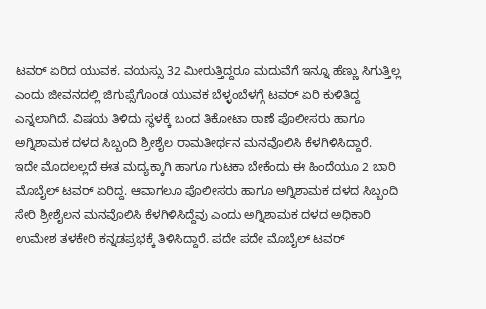ಟವರ್ ಏರಿದ ಯುವಕ. ವಯಸ್ಸು 32 ಮೀರುತ್ತಿದ್ದರೂ ಮದುವೆಗೆ ಇನ್ನೂ ಹೆಣ್ಣು ಸಿಗುತ್ತಿಲ್ಲ ಎಂದು ಜೀವನದಲ್ಲಿ ಜಿಗುಪ್ಸೆಗೊಂಡ ಯುವಕ ಬೆಳ್ಳಂಬೆಳಗ್ಗೆ ಟವರ್ ಏರಿ ಕುಳಿತಿದ್ದ ಎನ್ನಲಾಗಿದೆ. ವಿಷಯ ತಿಳಿದು ಸ್ಥಳಕ್ಕೆ ಬಂದ ತಿಕೋಟಾ ಠಾಣೆ ಪೊಲೀಸರು ಹಾಗೂ ಅಗ್ನಿಶಾಮಕ ದಳದ ಸಿಬ್ಬಂದಿ ಶ್ರೀಶೈಲ ರಾಮತೀರ್ಥನ ಮನವೊಲಿಸಿ ಕೆಳಗಿಳಿಸಿದ್ದಾರೆ.
ಇದೇ ಮೊದಲಲ್ಲದೆ ಈತ ಮದ್ಯಕ್ಕಾಗಿ ಹಾಗೂ ಗುಟಕಾ ಬೇಕೆಂದು ಈ ಹಿಂದೆಯೂ 2 ಬಾರಿ ಮೊಬೈಲ್ ಟವರ್ ಏರಿದ್ದ. ಆವಾಗಲೂ ಪೊಲೀಸರು ಹಾಗೂ ಅಗ್ನಿಶಾಮಕ ದಳದ ಸಿಬ್ಬಂದಿ ಸೇರಿ ಶ್ರೀಶೈಲನ ಮನವೊಲಿಸಿ ಕೆಳಗಿಳಿಸಿದ್ದೆವು ಎಂದು ಅಗ್ನಿಶಾಮಕ ದಳದ ಅಧಿಕಾರಿ ಉಮೇಶ ತಳಕೇರಿ ಕನ್ನಡಪ್ರಭಕ್ಕೆ ತಿಳಿಸಿದ್ದಾರೆ. ಪದೇ ಪದೇ ಮೊಬೈಲ್ ಟವರ್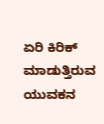ಏರಿ ಕಿರಿಕ್ ಮಾಡುತ್ತಿರುವ ಯುವಕನ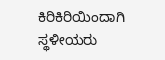ಕಿರಿಕಿರಿಯಿಂದಾಗಿ ಸ್ಥಳೀಯರು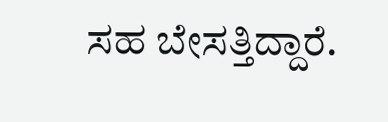ಸಹ ಬೇಸತ್ತಿದ್ದಾರೆ.